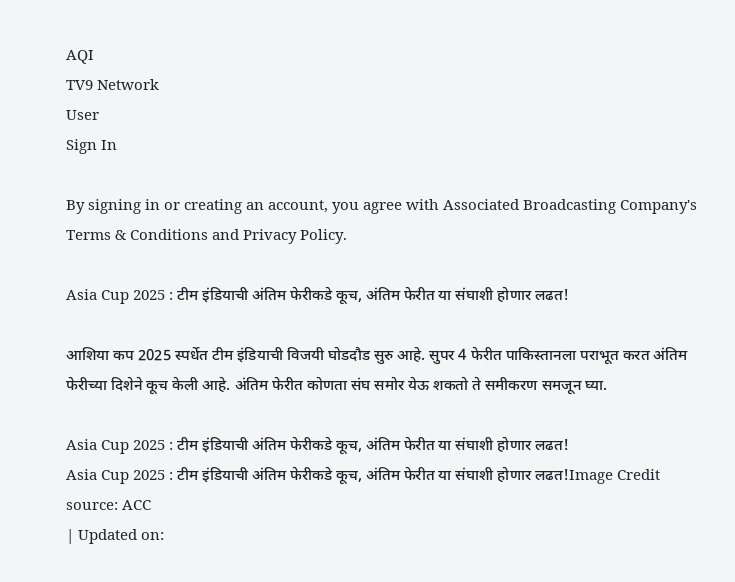AQI
TV9 Network
User
Sign In

By signing in or creating an account, you agree with Associated Broadcasting Company's Terms & Conditions and Privacy Policy.

Asia Cup 2025 : टीम इंडियाची अंतिम फेरीकडे कूच, अंतिम फेरीत या संघाशी होणार लढत!

आशिया कप 2025 स्पर्धेत टीम इंडियाची विजयी घोडदौड सुरु आहे. सुपर 4 फेरीत पाकिस्तानला पराभूत करत अंतिम फेरीच्या दिशेने कूच केली आहे. अंतिम फेरीत कोणता संघ समोर येऊ शकतो ते समीकरण समजून घ्या.

Asia Cup 2025 : टीम इंडियाची अंतिम फेरीकडे कूच, अंतिम फेरीत या संघाशी होणार लढत!
Asia Cup 2025 : टीम इंडियाची अंतिम फेरीकडे कूच, अंतिम फेरीत या संघाशी होणार लढत!Image Credit source: ACC
| Updated on: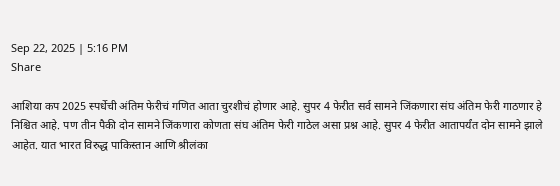Sep 22, 2025 | 5:16 PM
Share

आशिया कप 2025 स्पर्धेची अंतिम फेरीचं गणित आता चुरशीचं होणार आहे. सुपर 4 फेरीत सर्व सामने जिंकणारा संघ अंतिम फेरी गाठणार हे निश्चित आहे. पण तीन पैकी दोन सामने जिंकणारा कोणता संघ अंतिम फेरी गाठेल असा प्रश्न आहे. सुपर 4 फेरीत आतापर्यंत दोन सामने झाले आहेत. यात भारत विरुद्ध पाकिस्तान आणि श्रीलंका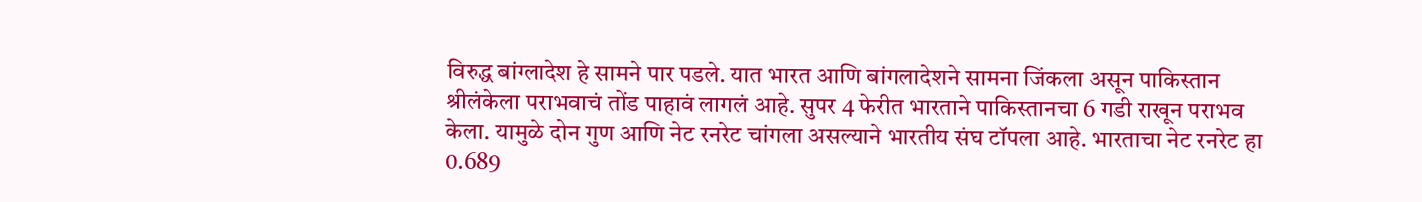विरुद्ध बांग्लादेश हे सामने पार पडले. यात भारत आणि बांगलादेशने सामना जिंकला असून पाकिस्तान श्रीलंकेला पराभवाचं तोंड पाहावं लागलं आहे. सुपर 4 फेरीत भारताने पाकिस्तानचा 6 गडी राखून पराभव केला. यामुळे दोन गुण आणि नेट रनरेट चांगला असल्याने भारतीय संघ टॉपला आहे. भारताचा नेट रनरेट हा 0.689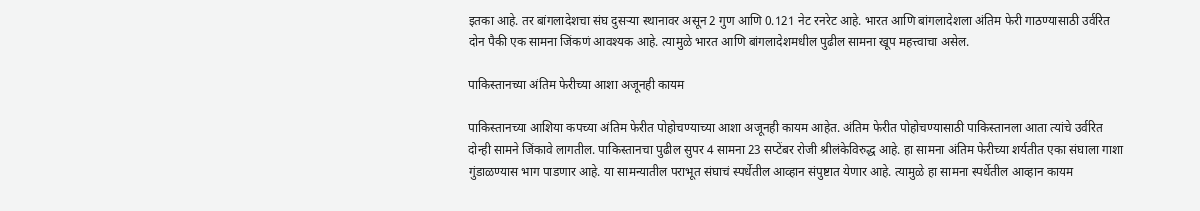इतका आहे. तर बांगलादेशचा संघ दुसऱ्या स्थानावर असून 2 गुण आणि 0.121 नेट रनरेट आहे. भारत आणि बांगलादेशला अंतिम फेरी गाठण्यासाठी उर्वरित दोन पैकी एक सामना जिंकणं आवश्यक आहे. त्यामुळे भारत आणि बांगलादेशमधील पुढील सामना खूप महत्त्वाचा असेल.

पाकिस्तानच्या अंतिम फेरीच्या आशा अजूनही कायम

पाकिस्तानच्या आशिया कपच्या अंतिम फेरीत पोहोचण्याच्या आशा अजूनही कायम आहेत. अंतिम फेरीत पोहोचण्यासाठी पाकिस्तानला आता त्यांचे उर्वरित दोन्ही सामने जिंकावे लागतील. पाकिस्तानचा पुढील सुपर 4 सामना 23 सप्टेंबर रोजी श्रीलंकेविरुद्ध आहे. हा सामना अंतिम फेरीच्या शर्यतीत एका संघाला गाशा गुंडाळण्यास भाग पाडणार आहे. या सामन्यातील पराभूत संघाचं स्पर्धेतील आव्हान संपुष्टात येणार आहे. त्यामुळे हा सामना स्पर्धेतील आव्हान कायम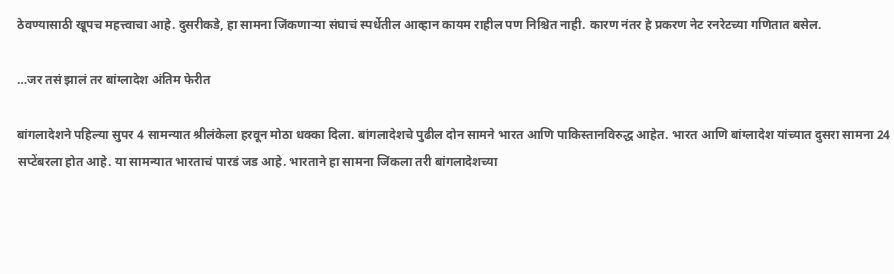ठेवण्यासाठी खूपच महत्त्वाचा आहे. दुसरीकडे, हा सामना जिंकणाऱ्या संघाचं स्पर्धेतील आव्हान कायम राहील पण निश्चित नाही. कारण नंतर हे प्रकरण नेट रनरेटच्या गणितात बसेल.

…जर तसं झालं तर बांग्लादेश अंतिम फेरीत

बांगलादेशने पहिल्या सुपर 4 सामन्यात श्रीलंकेला हरवून मोठा धक्का दिला. बांगलादेशचे पुढील दोन सामने भारत आणि पाकिस्तानविरुद्ध आहेत. भारत आणि बांग्लादेश यांच्यात दुसरा सामना 24 सप्टेंबरला होत आहे. या सामन्यात भारताचं पारडं जड आहे. भारताने हा सामना जिंकला तरी बांगलादेशच्या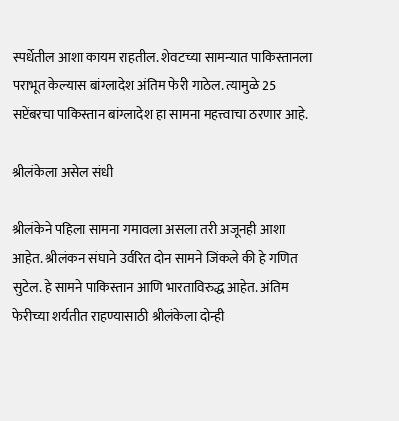स्पर्धेतील आशा कायम राहतील. शेवटच्या सामन्यात पाकिस्तानला पराभूत केल्यास बांग्लादेश अंतिम फेरी गाठेल. त्यामुळे 25 सप्टेंबरचा पाकिस्तान बांग्लादेश हा सामना महत्त्वाचा ठरणार आहे.

श्रीलंकेला असेल संधी

श्रीलंकेने पहिला सामना गमावला असला तरी अजूनही आशा आहेत. श्रीलंकन संघाने उर्वरित दोन सामने जिंकले की हे गणित सुटेल. हे सामने पाकिस्तान आणि भारताविरुद्ध आहेत. अंतिम फेरीच्या शर्यतीत राहण्यासाठी श्रीलंकेला दोन्ही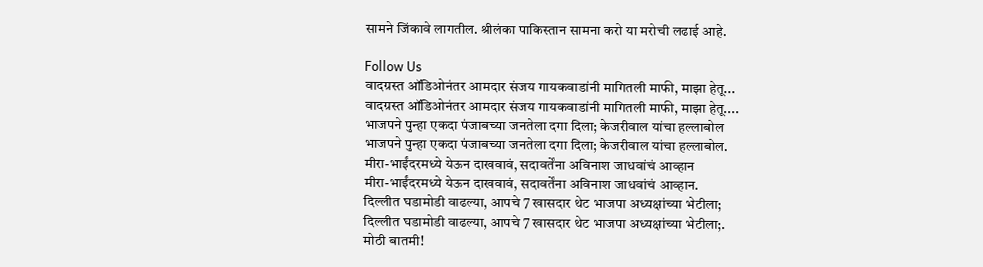सामने जिंकावे लागतील. श्रीलंका पाकिस्तान सामना करो या मरोची लढाई आहे.

Follow Us
वादग्रस्त ऑडिओनंतर आमदार संजय गायकवाडांनी मागितली माफी, माझा हेतू...
वादग्रस्त ऑडिओनंतर आमदार संजय गायकवाडांनी मागितली माफी, माझा हेतू....
भाजपने पुन्हा एकदा पंजाबच्या जनतेला दगा दिला; केजरीवाल यांचा हल्लाबोल
भाजपने पुन्हा एकदा पंजाबच्या जनतेला दगा दिला; केजरीवाल यांचा हल्लाबोल.
मीरा-भाईंदरमध्ये येऊन दाखवावं, सदावर्तेंना अविनाश जाधवांचं आव्हान
मीरा-भाईंदरमध्ये येऊन दाखवावं, सदावर्तेंना अविनाश जाधवांचं आव्हान.
दिल्लीत घडामोडी वाढल्या, आपचे 7 खासदार थेट भाजपा अध्यक्षांच्या भेटीला;
दिल्लीत घडामोडी वाढल्या, आपचे 7 खासदार थेट भाजपा अध्यक्षांच्या भेटीला;.
मोठी बातमी!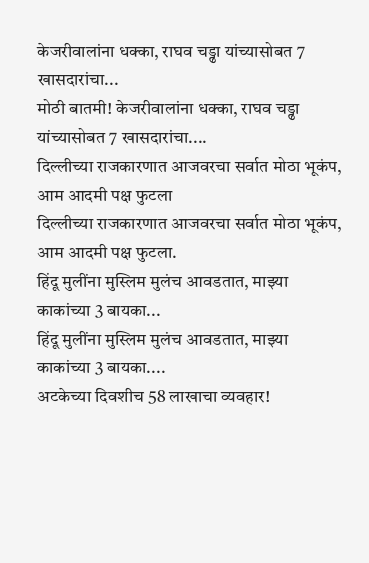केजरीवालांना धक्का, राघव चड्ढा यांच्यासोबत 7 खासदारांचा...
मोठी बातमी! केजरीवालांना धक्का, राघव चड्ढा यांच्यासोबत 7 खासदारांचा....
दिल्लीच्या राजकारणात आजवरचा सर्वात मोठा भूकंप, आम आदमी पक्ष फुटला
दिल्लीच्या राजकारणात आजवरचा सर्वात मोठा भूकंप, आम आदमी पक्ष फुटला.
हिंदू मुलींना मुस्लिम मुलंच आवडतात, माझ्या काकांच्या 3 बायका...
हिंदू मुलींना मुस्लिम मुलंच आवडतात, माझ्या काकांच्या 3 बायका....
अटकेच्या दिवशीच 58 लाखाचा व्यवहार!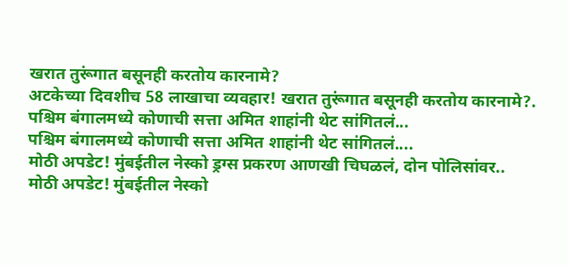खरात तुरूंगात बसूनही करतोय कारनामे?
अटकेच्या दिवशीच 58 लाखाचा व्यवहार! खरात तुरूंगात बसूनही करतोय कारनामे?.
पश्चिम बंगालमध्ये कोणाची सत्ता अमित शाहांनी थेट सांगितलं...
पश्चिम बंगालमध्ये कोणाची सत्ता अमित शाहांनी थेट सांगितलं....
मोठी अपडेट! मुंबईतील नेस्को ड्रग्स प्रकरण आणखी चिघळलं, दोन पोलिसांवर..
मोठी अपडेट! मुंबईतील नेस्को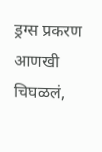ड्रग्स प्रकरण आणखी चिघळलं,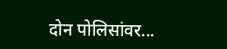दोन पोलिसांवर...